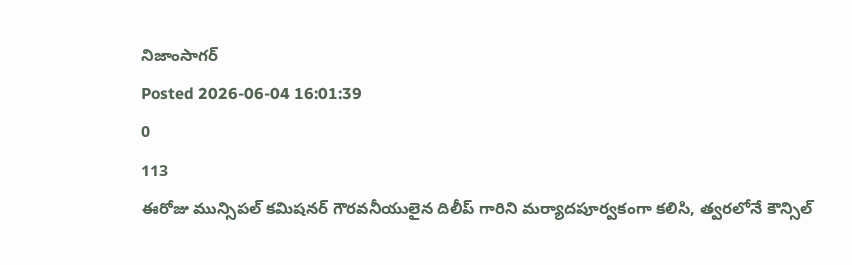నిజాంసాగర్
Posted 2026-06-04 16:01:39
0
113
ఈరోజు మున్సిపల్ కమిషనర్ గౌరవనీయులైన దిలీప్ గారిని మర్యాదపూర్వకంగా కలిసి, త్వరలోనే కౌన్సిల్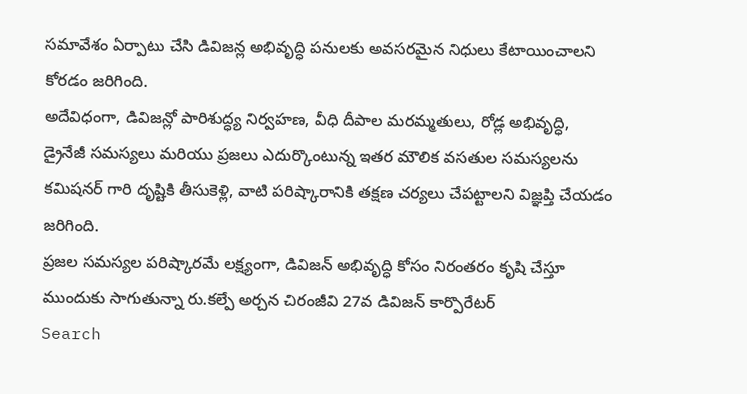సమావేశం ఏర్పాటు చేసి డివిజన్ల అభివృద్ధి పనులకు అవసరమైన నిధులు కేటాయించాలని కోరడం జరిగింది.
అదేవిధంగా, డివిజన్లో పారిశుద్ధ్య నిర్వహణ, వీధి దీపాల మరమ్మతులు, రోడ్ల అభివృద్ధి, డ్రైనేజీ సమస్యలు మరియు ప్రజలు ఎదుర్కొంటున్న ఇతర మౌలిక వసతుల సమస్యలను కమిషనర్ గారి దృష్టికి తీసుకెళ్లి, వాటి పరిష్కారానికి తక్షణ చర్యలు చేపట్టాలని విజ్ఞప్తి చేయడం జరిగింది.
ప్రజల సమస్యల పరిష్కారమే లక్ష్యంగా, డివిజన్ అభివృద్ధి కోసం నిరంతరం కృషి చేస్తూ ముందుకు సాగుతున్నా రు.కల్పే అర్చన చిరంజీవి 27వ డివిజన్ కార్పొరేటర్
Search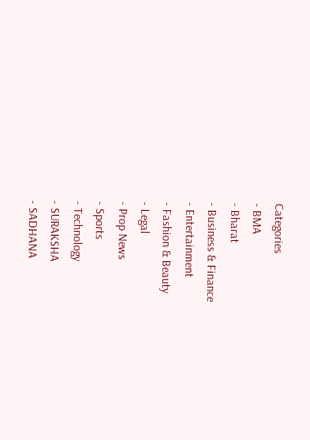Categories
- BMA
- Bharat
- Business & Finance
- Entertainment
- Fashion & Beauty
- Legal
- Prop News
- Sports
- Technology
- SURAKSHA
- SADHANA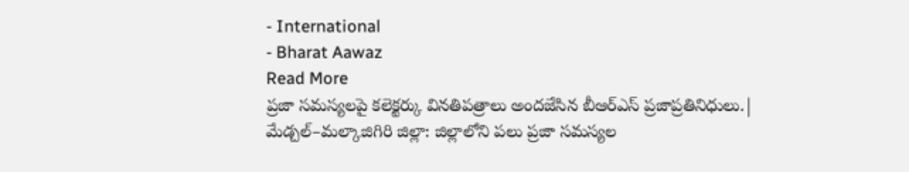- International
- Bharat Aawaz
Read More
ప్రజా సమస్యలపై కలెక్టర్కు వినతిపత్రాలు అందజేసిన బీఆర్ఎస్ ప్రజాప్రతినిధులు.|
మేడ్చల్–మల్కాజిగిరి జిల్లా: జిల్లాలోని పలు ప్రజా సమస్యల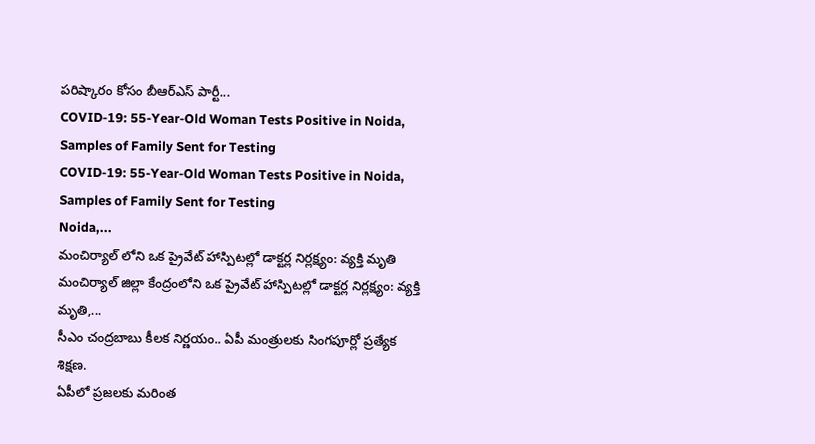పరిష్కారం కోసం బీఆర్ఎస్ పార్టీ...
COVID-19: 55-Year-Old Woman Tests Positive in Noida, Samples of Family Sent for Testing
COVID-19: 55-Year-Old Woman Tests Positive in Noida, Samples of Family Sent for Testing
Noida,...
మంచిర్యాల్ లోని ఒక ప్రైవేట్ హాస్పిటల్లో డాక్టర్ల నిర్లక్ష్యం: వ్యక్తి మృతి
మంచిర్యాల్ జిల్లా కేంద్రంలోని ఒక ప్రైవేట్ హాస్పిటల్లో డాక్టర్ల నిర్లక్ష్యం: వ్యక్తి మృతి,...
సీఎం చంద్రబాబు కీలక నిర్ణయం.. ఏపీ మంత్రులకు సింగపూర్లో ప్రత్యేక శిక్షణ.
ఏపీలో ప్రజలకు మరింత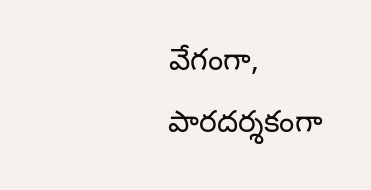వేగంగా, పారదర్శకంగా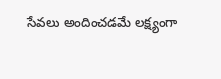సేవలు అందించడమే లక్ష్యంగా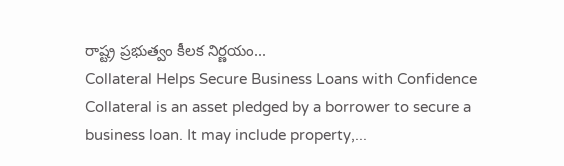రాష్ట్ర ప్రభుత్వం కీలక నిర్ణయం...
Collateral Helps Secure Business Loans with Confidence
Collateral is an asset pledged by a borrower to secure a business loan. It may include property,...